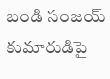బండి సంజయ్ కుమారుడిపై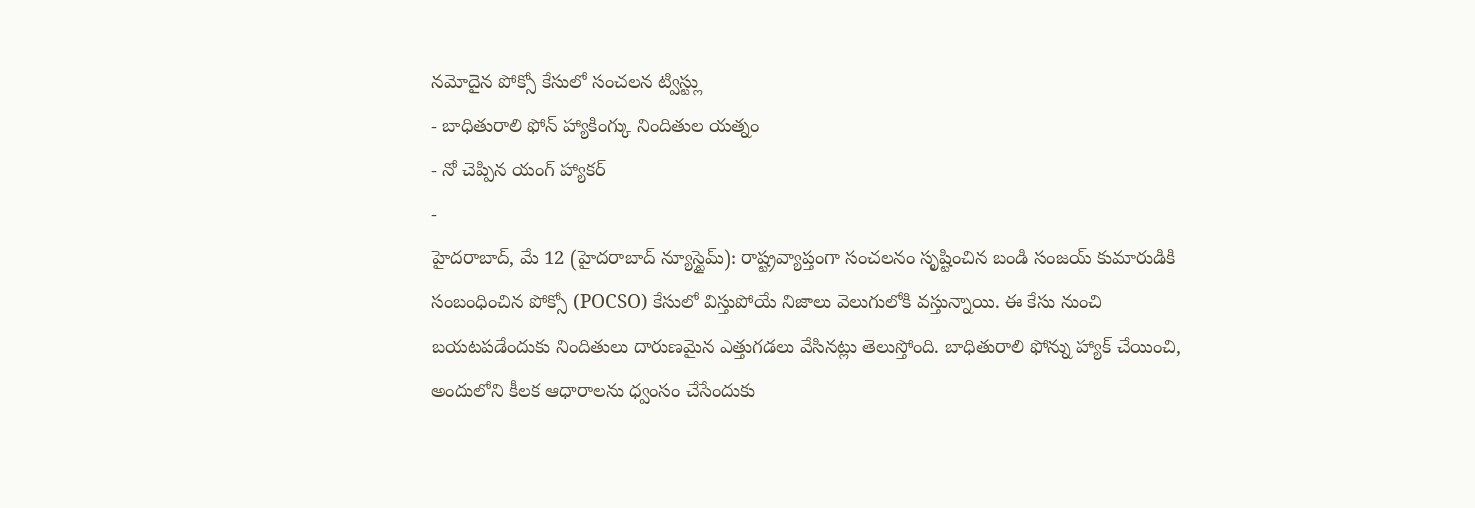నమోదైన పోక్సో కేసులో సంచలన ట్విస్ట్లు
- బాధితురాలి ఫోన్ హ్యాకింగ్కు నిందితుల యత్నం
- నో చెప్పిన యంగ్ హ్యాకర్
-
హైదరాబాద్, మే 12 (హైదరాబాద్ న్యూస్టైమ్): రాష్ట్రవ్యాప్తంగా సంచలనం సృష్టించిన బండి సంజయ్ కుమారుడికి సంబంధించిన పోక్సో (POCSO) కేసులో విస్తుపోయే నిజాలు వెలుగులోకి వస్తున్నాయి. ఈ కేసు నుంచి బయటపడేందుకు నిందితులు దారుణమైన ఎత్తుగడలు వేసినట్లు తెలుస్తోంది. బాధితురాలి ఫోన్ను హ్యాక్ చేయించి, అందులోని కీలక ఆధారాలను ధ్వంసం చేసేందుకు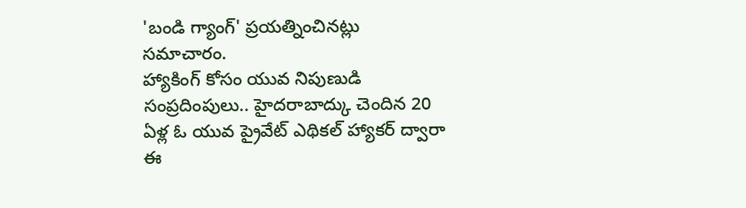'బండి గ్యాంగ్' ప్రయత్నించినట్లు సమాచారం.
హ్యాకింగ్ కోసం యువ నిపుణుడి సంప్రదింపులు.. హైదరాబాద్కు చెందిన 20 ఏళ్ల ఓ యువ ప్రైవేట్ ఎథికల్ హ్యాకర్ ద్వారా ఈ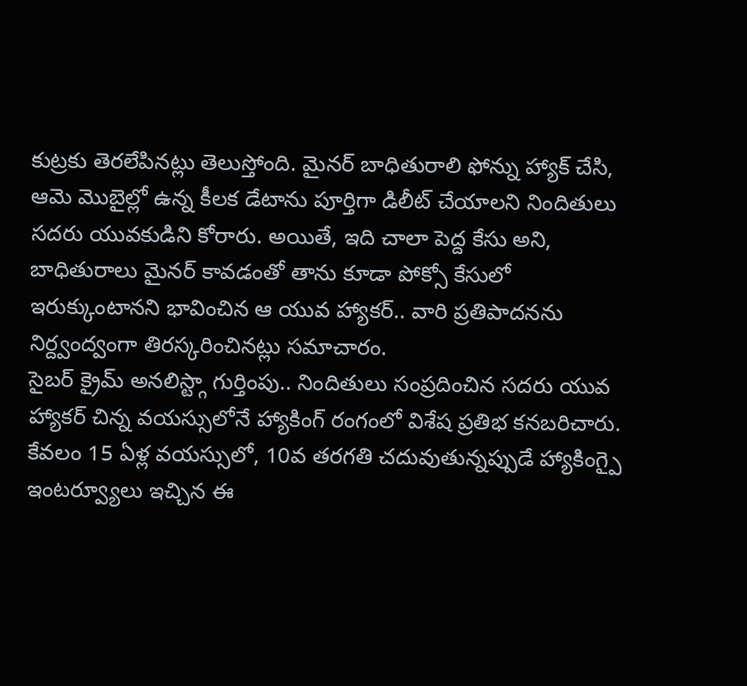కుట్రకు తెరలేపినట్లు తెలుస్తోంది. మైనర్ బాధితురాలి ఫోన్ను హ్యాక్ చేసి, ఆమె మొబైల్లో ఉన్న కీలక డేటాను పూర్తిగా డిలీట్ చేయాలని నిందితులు సదరు యువకుడిని కోరారు. అయితే, ఇది చాలా పెద్ద కేసు అని, బాధితురాలు మైనర్ కావడంతో తాను కూడా పోక్సో కేసులో ఇరుక్కుంటానని భావించిన ఆ యువ హ్యాకర్.. వారి ప్రతిపాదనను నిర్ద్వంద్వంగా తిరస్కరించినట్లు సమాచారం.
సైబర్ క్రైమ్ అనలిస్ట్గా గుర్తింపు.. నిందితులు సంప్రదించిన సదరు యువ హ్యాకర్ చిన్న వయస్సులోనే హ్యాకింగ్ రంగంలో విశేష ప్రతిభ కనబరిచారు. కేవలం 15 ఏళ్ల వయస్సులో, 10వ తరగతి చదువుతున్నప్పుడే హ్యాకింగ్పై ఇంటర్వ్యూలు ఇచ్చిన ఈ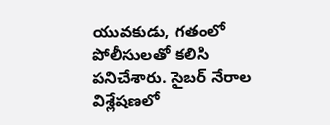యువకుడు, గతంలో పోలీసులతో కలిసి పనిచేశారు. సైబర్ నేరాల విశ్లేషణలో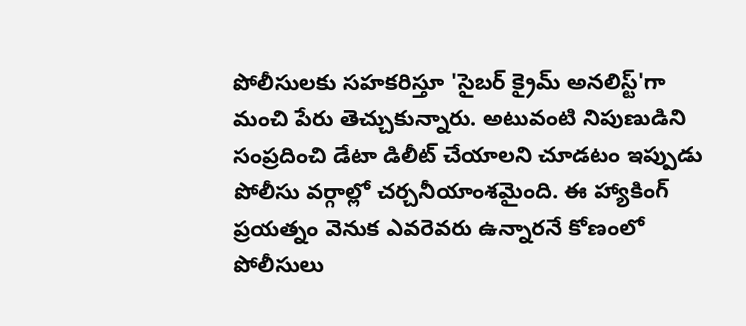పోలీసులకు సహకరిస్తూ 'సైబర్ క్రైమ్ అనలిస్ట్'గా మంచి పేరు తెచ్చుకున్నారు. అటువంటి నిపుణుడిని సంప్రదించి డేటా డిలీట్ చేయాలని చూడటం ఇప్పుడు పోలీసు వర్గాల్లో చర్చనీయాంశమైంది. ఈ హ్యాకింగ్ ప్రయత్నం వెనుక ఎవరెవరు ఉన్నారనే కోణంలో పోలీసులు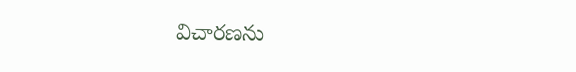విచారణను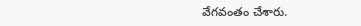వేగవంతం చేశారు.